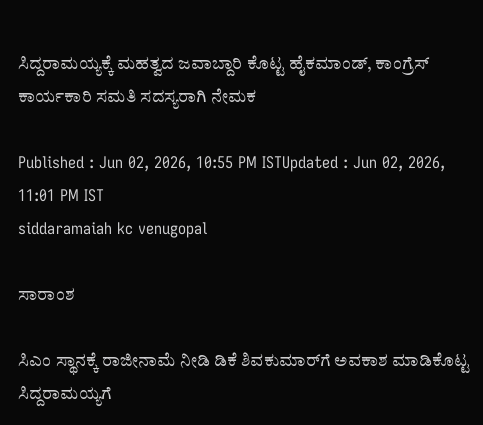ಸಿದ್ದರಾಮಯ್ಯಕ್ಕೆ ಮಹತ್ವದ ಜವಾಬ್ದಾರಿ ಕೊಟ್ಟ ಹೈಕಮಾಂಡ್, ಕಾಂಗ್ರೆಸ್ ಕಾರ್ಯಕಾರಿ ಸಮತಿ ಸದಸ್ಯರಾಗಿ ನೇಮಕ

Published : Jun 02, 2026, 10:55 PM ISTUpdated : Jun 02, 2026, 11:01 PM IST
siddaramaiah kc venugopal

ಸಾರಾಂಶ

ಸಿಎಂ ಸ್ಥಾನಕ್ಕೆ ರಾಜೀನಾಮೆ ನೀಡಿ ಡಿಕೆ ಶಿವಕುಮಾರ್‌ಗೆ ಅವಕಾಶ ಮಾಡಿಕೊಟ್ಟ ಸಿದ್ದರಾಮಯ್ಯಗೆ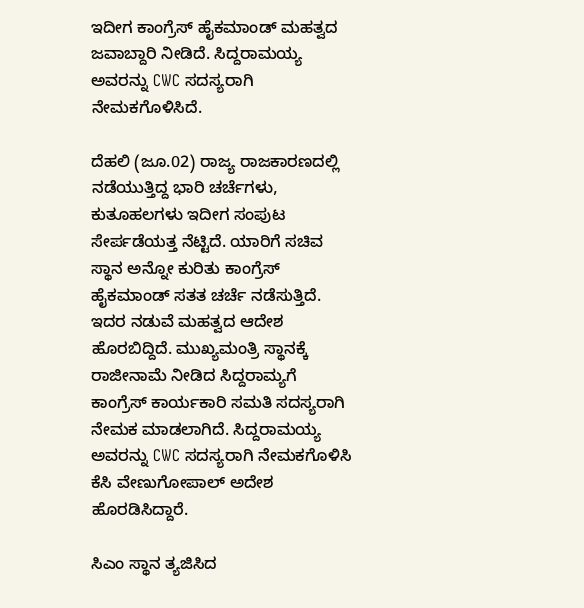ಇದೀಗ ಕಾಂಗ್ರೆಸ್ ಹೈಕಮಾಂಡ್ ಮಹತ್ವದ ಜವಾಬ್ದಾರಿ ನೀಡಿದೆ. ಸಿದ್ದರಾಮಯ್ಯ ಅವರನ್ನು CWC ಸದಸ್ಯರಾಗಿ ನೇಮಕಗೊಳಿಸಿದೆ.

ದೆಹಲಿ (ಜೂ.02) ರಾಜ್ಯ ರಾಜಕಾರಣದಲ್ಲಿ ನಡೆಯುತ್ತಿದ್ದ ಭಾರಿ ಚರ್ಚೆಗಳು, ಕುತೂಹಲಗಳು ಇದೀಗ ಸಂಪುಟ ಸೇರ್ಪಡೆಯತ್ತ ನೆಟ್ಟಿದೆ. ಯಾರಿಗೆ ಸಚಿವ ಸ್ಥಾನ ಅನ್ನೋ ಕುರಿತು ಕಾಂಗ್ರೆಸ್ ಹೈಕಮಾಂಡ್ ಸತತ ಚರ್ಚೆ ನಡೆಸುತ್ತಿದೆ. ಇದರ ನಡುವೆ ಮಹತ್ವದ ಆದೇಶ ಹೊರಬಿದ್ದಿದೆ. ಮುಖ್ಯಮಂತ್ರಿ ಸ್ಥಾನಕ್ಕೆ ರಾಜೀನಾಮೆ ನೀಡಿದ ಸಿದ್ದರಾಮ್ಯಗೆ ಕಾಂಗ್ರೆಸ್ ಕಾರ್ಯಕಾರಿ ಸಮತಿ ಸದಸ್ಯರಾಗಿ ನೇಮಕ ಮಾಡಲಾಗಿದೆ. ಸಿದ್ದರಾಮಯ್ಯ ಅವರನ್ನು CWC ಸದಸ್ಯರಾಗಿ ನೇಮಕಗೊಳಿಸಿ ಕೆಸಿ ವೇಣುಗೋಪಾಲ್ ಅದೇಶ ಹೊರಡಿಸಿದ್ದಾರೆ.

ಸಿಎಂ ಸ್ಥಾನ ತ್ಯಜಿಸಿದ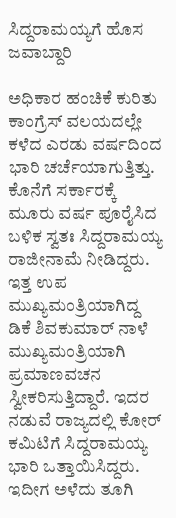ಸಿದ್ದರಾಮಯ್ಯಗೆ ಹೊಸ ಜವಾಬ್ದಾರಿ

ಅಧಿಕಾರ ಹಂಚಿಕೆ ಕುರಿತು ಕಾಂಗ್ರೆಸ್ ವಲಯದಲ್ಲೇ ಕಳೆದ ಎರಡು ವರ್ಷದಿಂದ ಭಾರಿ ಚರ್ಚೆಯಾಗುತ್ತಿತ್ತು. ಕೊನೆಗೆ ಸರ್ಕಾರಕ್ಕೆ ಮೂರು ವರ್ಷ ಪೂರೈಸಿದ ಬಳಿಕ ಸ್ವತಃ ಸಿದ್ದರಾಮಯ್ಯ ರಾಜೀನಾಮೆ ನೀಡಿದ್ದರು. ಇತ್ತ ಉಪ ಮುಖ್ಯಮಂತ್ರಿಯಾಗಿದ್ದ ಡಿಕೆ ಶಿವಕುಮಾರ್ ನಾಳೆ ಮುಖ್ಯಮಂತ್ರಿಯಾಗಿ ಪ್ರಮಾಣವಚನ ಸ್ವೀಕರಿಸುತ್ತಿದ್ದಾರೆ. ಇದರ ನಡುವೆ ರಾಜ್ಯದಲ್ಲಿ ಕೋರ್ ಕಮಿಟಿಗೆ ಸಿದ್ದರಾಮಯ್ಯ ಭಾರಿ ಒತ್ತಾಯಿಸಿದ್ದರು. ಇದೀಗ ಅಳೆದು ತೂಗಿ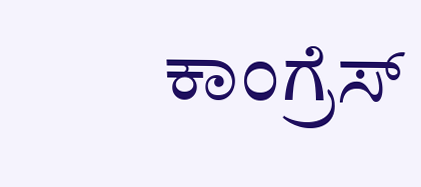ಕಾಂಗ್ರೆಸ್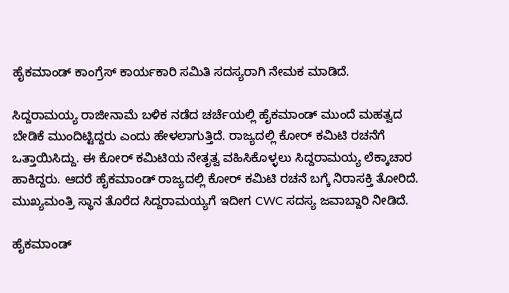ಹೈಕಮಾಂಡ್ ಕಾಂಗ್ರೆಸ್ ಕಾರ್ಯಕಾರಿ ಸಮಿತಿ ಸದಸ್ಯರಾಗಿ ನೇಮಕ ಮಾಡಿದೆ.

ಸಿದ್ದರಾಮಯ್ಯ ರಾಜೀನಾಮೆ ಬಳಿಕ ನಡೆದ ಚರ್ಚೆಯಲ್ಲಿ ಹೈಕಮಾಂಡ್ ಮುಂದೆ ಮಹತ್ವದ ಬೇಡಿಕೆ ಮುಂದಿಟ್ಟಿದ್ದರು ಎಂದು ಹೇಳಲಾಗುತ್ತಿದೆ. ರಾಜ್ಯದಲ್ಲಿ ಕೋರ್ ಕಮಿಟಿ ರಚನೆಗೆ ಒತ್ತಾಯಿಸಿದ್ದು. ಈ ಕೋರ್ ಕಮಿಟಿಯ ನೇತೃತ್ವ ವಹಿಸಿಕೊಳ್ಳಲು ಸಿದ್ದರಾಮಯ್ಯ ಲೆಕ್ಕಾಚಾರ ಹಾಕಿದ್ದರು. ಆದರೆ ಹೈಕಮಾಂಡ್ ರಾಜ್ಯದಲ್ಲಿ ಕೋರ್ ಕಮಿಟಿ ರಚನೆ ಬಗ್ಕೆ ನಿರಾಸಕ್ತಿ ತೋರಿದೆ. ಮುಖ್ಯಮಂತ್ರಿ ಸ್ಥಾನ ತೊರೆದ ಸಿದ್ದರಾಮಯ್ಯಗೆ ಇದೀಗ CWC ಸದಸ್ಯ ಜವಾಬ್ದಾರಿ ನೀಡಿದೆ.

ಹೈಕಮಾಂಡ್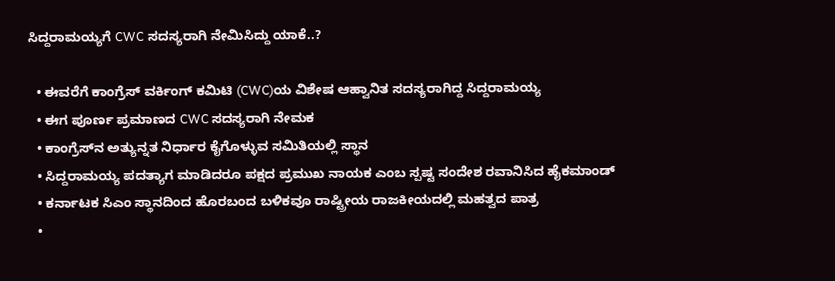ಸಿದ್ದರಾಮಯ್ಯಗೆ CWC ಸದಸ್ಯರಾಗಿ ನೇಮಿಸಿದ್ದು ಯಾಕೆ..?

  • ಈವರೆಗೆ ಕಾಂಗ್ರೆಸ್ ವರ್ಕಿಂಗ್ ಕಮಿಟಿ (CWC)ಯ ವಿಶೇಷ ಆಹ್ವಾನಿತ ಸದಸ್ಯರಾಗಿದ್ದ ಸಿದ್ದರಾಮಯ್ಯ
  • ಈಗ ಪೂರ್ಣ ಪ್ರಮಾಣದ CWC ಸದಸ್ಯರಾಗಿ ನೇಮಕ
  • ಕಾಂಗ್ರೆಸ್‌ನ ಅತ್ಯುನ್ನತ ನಿರ್ಧಾರ ಕೈಗೊಳ್ಳುವ ಸಮಿತಿಯಲ್ಲಿ ಸ್ಥಾನ
  • ಸಿದ್ದರಾಮಯ್ಯ ಪದತ್ಯಾಗ ಮಾಡಿದರೂ ಪಕ್ಷದ ಪ್ರಮುಖ ನಾಯಕ ಎಂಬ ಸ್ಪಷ್ಟ ಸಂದೇಶ ರವಾನಿಸಿದ ಹೈಕಮಾಂಡ್
  • ಕರ್ನಾಟಕ ಸಿಎಂ ಸ್ಥಾನದಿಂದ ಹೊರಬಂದ ಬಳಿಕವೂ ರಾಷ್ಟ್ರೀಯ ರಾಜಕೀಯದಲ್ಲಿ ಮಹತ್ವದ ಪಾತ್ರ
  •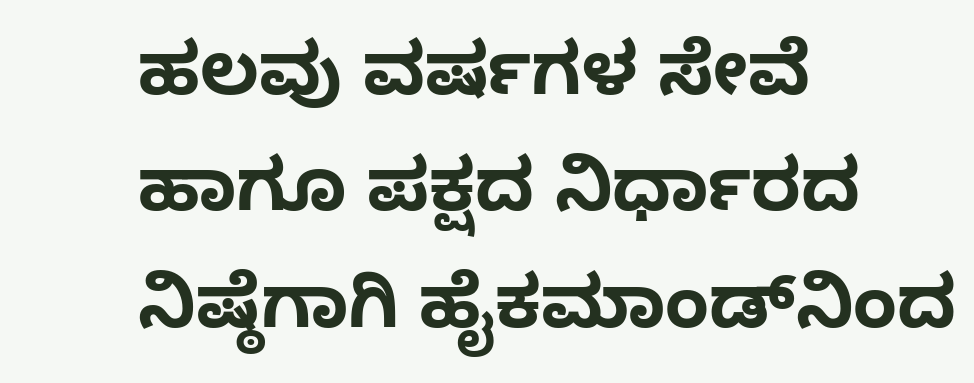ಹಲವು ವರ್ಷಗಳ ಸೇವೆ ಹಾಗೂ ಪಕ್ಷದ ನಿರ್ಧಾರದ ನಿಷ್ಠೆಗಾಗಿ ಹೈಕಮಾಂಡ್‌ನಿಂದ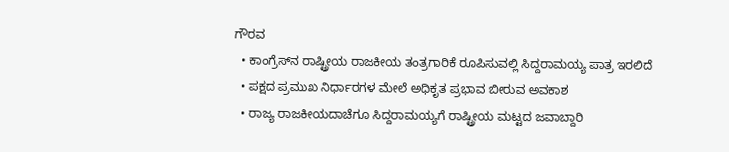ಗೌರವ
  • ಕಾಂಗ್ರೆಸ್‌ನ ರಾಷ್ಟ್ರೀಯ ರಾಜಕೀಯ ತಂತ್ರಗಾರಿಕೆ ರೂಪಿಸುವಲ್ಲಿ ಸಿದ್ದರಾಮಯ್ಯ ಪಾತ್ರ ಇರಲಿದೆ
  • ಪಕ್ಷದ ಪ್ರಮುಖ ನಿರ್ಧಾರಗಳ ಮೇಲೆ ಅಧಿಕೃತ ಪ್ರಭಾವ ಬೀರುವ ಅವಕಾಶ
  • ರಾಜ್ಯ ರಾಜಕೀಯದಾಚೆಗೂ ಸಿದ್ದರಾಮಯ್ಯಗೆ ರಾಷ್ಟ್ರೀಯ ಮಟ್ಟದ ಜವಾಬ್ದಾರಿ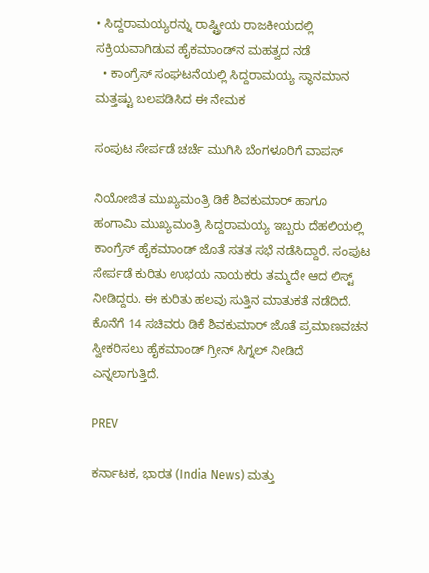• ಸಿದ್ದರಾಮಯ್ಯರನ್ನು ರಾಷ್ಟ್ರೀಯ ರಾಜಕೀಯದಲ್ಲಿ ಸಕ್ರಿಯವಾಗಿಡುವ ಹೈಕಮಾಂಡ್‌ನ ಮಹತ್ವದ ನಡೆ
  • ಕಾಂಗ್ರೆಸ್ ಸಂಘಟನೆಯಲ್ಲಿ ಸಿದ್ದರಾಮಯ್ಯ ಸ್ಥಾನಮಾನ ಮತ್ತಷ್ಟು ಬಲಪಡಿಸಿದ ಈ ನೇಮಕ

ಸಂಪುಟ ಸೇರ್ಪಡೆ ಚರ್ಚೆ ಮುಗಿಸಿ ಬೆಂಗಳೂರಿಗೆ ವಾಪಸ್

ನಿಯೋಜಿತ ಮುಖ್ಯಮಂತ್ರಿ ಡಿಕೆ ಶಿವಕುಮಾರ್ ಹಾಗೂ ಹಂಗಾಮಿ ಮುಖ್ಯಮಂತ್ರಿ ಸಿದ್ದರಾಮಯ್ಯ ಇಬ್ಬರು ದೆಹಲಿಯಲ್ಲಿ ಕಾಂಗ್ರೆಸ್ ಹೈಕಮಾಂಡ್ ಜೊತೆ ಸತತ ಸಭೆ ನಡೆಸಿದ್ದಾರೆ. ಸಂಪುಟ ಸೇರ್ಪಡೆ ಕುರಿತು ಉಭಯ ನಾಯಕರು ತಮ್ಮದೇ ಆದ ಲಿಸ್ಟ್ ನೀಡಿದ್ದರು. ಈ ಕುರಿತು ಹಲವು ಸುತ್ತಿನ ಮಾತುಕತೆ ನಡೆದಿದೆ. ಕೊನೆಗೆ 14 ಸಚಿವರು ಡಿಕೆ ಶಿವಕುಮಾರ್ ಜೊತೆ ಪ್ರಮಾಣವಚನ ಸ್ವೀಕರಿಸಲು ಹೈಕಮಾಂಡ್ ಗ್ರೀನ್ ಸಿಗ್ನಲ್ ನೀಡಿದೆ ಎನ್ನಲಾಗುತ್ತಿದೆ.

PREV

ಕರ್ನಾಟಕ, ಭಾರತ (India News) ಮತ್ತು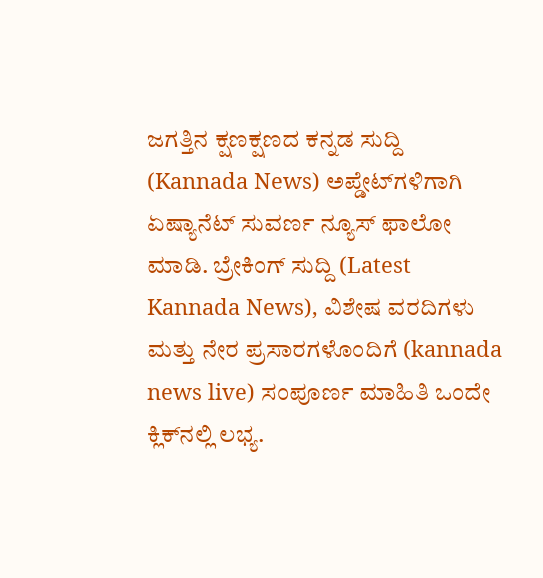ಜಗತ್ತಿನ ಕ್ಷಣಕ್ಷಣದ ಕನ್ನಡ ಸುದ್ದಿ (Kannada News) ಅಪ್ಡೇಟ್‌ಗಳಿಗಾಗಿ ಏಷ್ಯಾನೆಟ್ ಸುವರ್ಣ ನ್ಯೂಸ್‌ ಫಾಲೋ ಮಾಡಿ. ಬ್ರೇಕಿಂಗ್ ಸುದ್ದಿ (Latest Kannada News), ವಿಶೇಷ ವರದಿಗಳು ಮತ್ತು ನೇರ ಪ್ರಸಾರಗಳೊಂದಿಗೆ (kannada news live) ಸಂಪೂರ್ಣ ಮಾಹಿತಿ ಒಂದೇ ಕ್ಲಿಕ್‌ನಲ್ಲಿ ಲಭ್ಯ.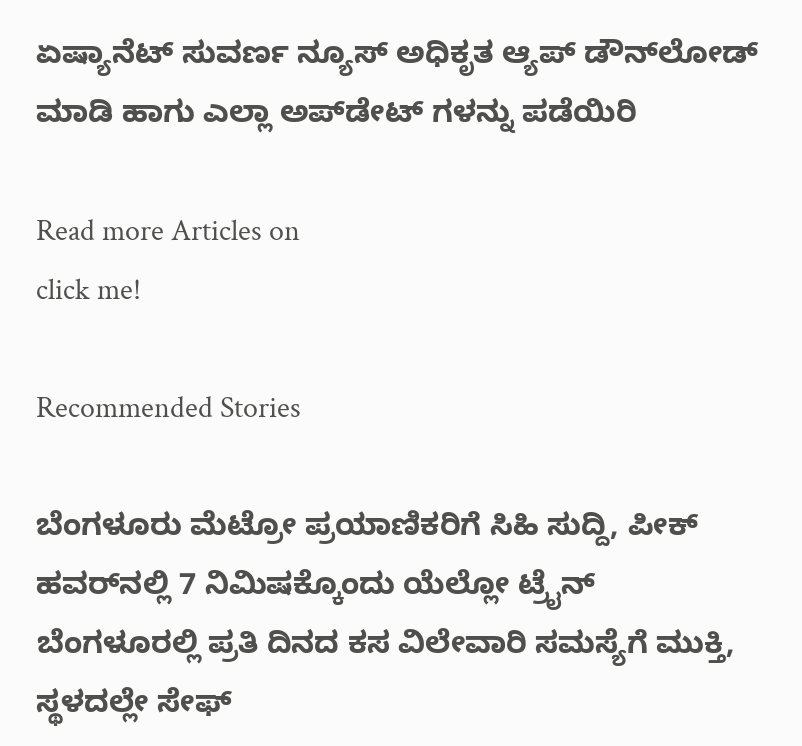ಏಷ್ಯಾನೆಟ್ ಸುವರ್ಣ ನ್ಯೂಸ್ ಅಧಿಕೃತ ಆ್ಯಪ್ ಡೌನ್‌ಲೋಡ್ ಮಾಡಿ ಹಾಗು ಎಲ್ಲಾ ಅಪ್‌ಡೇಟ್ ಗಳನ್ನು ಪಡೆಯಿರಿ

Read more Articles on
click me!

Recommended Stories

ಬೆಂಗಳೂರು ಮೆಟ್ರೋ ಪ್ರಯಾಣಿಕರಿಗೆ ಸಿಹಿ ಸುದ್ದಿ, ಪೀಕ್ ಹವರ್‌ನಲ್ಲಿ 7 ನಿಮಿಷಕ್ಕೊಂದು ಯೆಲ್ಲೋ ಟ್ರೈನ್
ಬೆಂಗಳೂರಲ್ಲಿ ಪ್ರತಿ ದಿನದ ಕಸ ವಿಲೇವಾರಿ ಸಮಸ್ಯೆಗೆ ಮುಕ್ತಿ, ಸ್ಥಳದಲ್ಲೇ ಸೇಫ್‌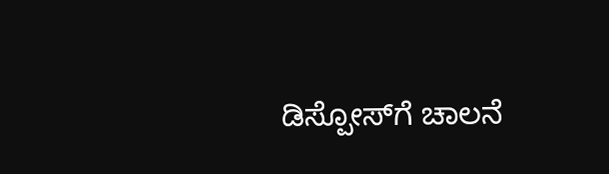ಡಿಸ್ಪೋಸ್‌ಗೆ ಚಾಲನೆ